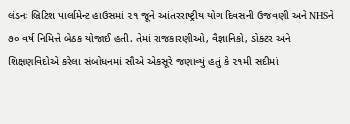લંડનઃ બ્રિટિશ પાર્લામેન્ટ હાઉસમાં ૨૧ જૂને આંતરરાષ્ટ્રીય યોગ દિવસની ઉજવણી અને NHSને ૭૦ વર્ષ નિમિત્તે બેઠક યોજાઈ હતી. તેમાં રાજકારણીઓ, વૈજ્ઞાનિકો, ડોક્ટર અને શિક્ષણવિદોએ કરેલા સંબોધનમાં સૌએ એકસૂરે જણાવ્યું હતું કે ૨૧મી સદીમાં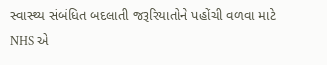સ્વાસ્થ્ય સંબંધિત બદલાતી જરૂરિયાતોને પહોંચી વળવા માટે NHS એ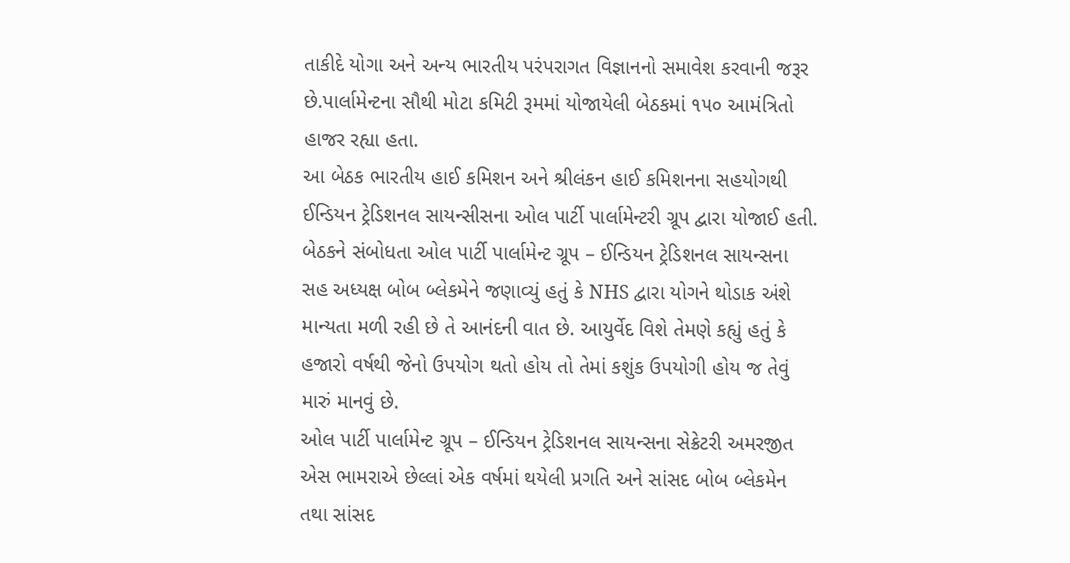તાકીદે યોગા અને અન્ય ભારતીય પરંપરાગત વિજ્ઞાનનો સમાવેશ કરવાની જરૂર છે.પાર્લામેન્ટના સૌથી મોટા કમિટી રૂમમાં યોજાયેલી બેઠકમાં ૧૫૦ આમંત્રિતો હાજર રહ્યા હતા.
આ બેઠક ભારતીય હાઈ કમિશન અને શ્રીલંકન હાઈ કમિશનના સહયોગથી ઈન્ડિયન ટ્રેડિશનલ સાયન્સીસના ઓલ પાર્ટી પાર્લામેન્ટરી ગ્રૂપ દ્વારા યોજાઈ હતી.
બેઠકને સંબોધતા ઓલ પાર્ટી પાર્લામેન્ટ ગ્રૂપ – ઈન્ડિયન ટ્રેડિશનલ સાયન્સના સહ અધ્યક્ષ બોબ બ્લેકમેને જણાવ્યું હતું કે NHS દ્વારા યોગને થોડાક અંશે માન્યતા મળી રહી છે તે આનંદની વાત છે. આયુર્વેદ વિશે તેમણે કહ્યું હતું કે હજારો વર્ષથી જેનો ઉપયોગ થતો હોય તો તેમાં કશુંક ઉપયોગી હોય જ તેવું મારું માનવું છે.
ઓલ પાર્ટી પાર્લામેન્ટ ગ્રૂપ – ઈન્ડિયન ટ્રેડિશનલ સાયન્સના સેક્રેટરી અમરજીત એસ ભામરાએ છેલ્લાં એક વર્ષમાં થયેલી પ્રગતિ અને સાંસદ બોબ બ્લેકમેન તથા સાંસદ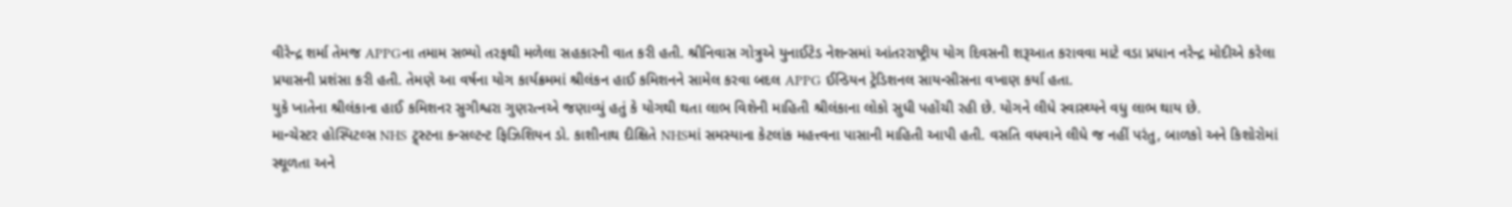વીરેન્દ્ર શર્મા તેમજ APPGના તમામ સભ્યો તરફથી મળેલા સહકારની વાત કરી હતી. શ્રીનિવાસ ગોત્રુએ યુનાઈટેડ નેશન્સમાં આંતરરાષ્ટ્રીય યોગ દિવસની શરૂઆત કરાવવા માટે વડા પ્રધાન નરેન્દ્ર મોદીએ કરેલા પ્રયાસની પ્રશંસા કરી હતી. તેમણે આ વર્ષના યોગ કાર્યક્રમમાં શ્રીલંકન હાઈ કમિશનને સામેલ કરવા બદલ APPG ઈન્ડિયન ટ્રેડિશનલ સાયન્સીસના વખાણ કર્યા હતા.
યુકે ખાતેના શ્રીલંકાના હાઈ કમિશનર સુગીશ્વરા ગુણરત્નએ જણાવ્યું હતું કે યોગથી થતા લાભ વિશેની માહિતી શ્રીલંકાના લોકો સુધી પહોંચી રહી છે. યોગને લીધે સ્વાસ્થ્યને વધુ લાભ થાય છે.
માન્ચેસ્ટર હોસ્પિટલ્સ NHS ટ્ર્સ્ટના કન્સલ્ટન્ટ ફિઝિશિયન ડો. કાશીનાથ દીક્ષિતે NHSમાં સમસ્યાના કેટલાંક મહત્ત્વના પાસાની માહિતી આપી હતી. વસતિ વધવાને લીધે જ નહીં પરંતુ, બાળકો અને કિશોરોમાં સ્થૂળતા અને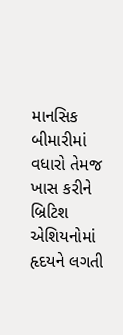માનસિક બીમારીમાં વધારો તેમજ ખાસ કરીને બ્રિટિશ એશિયનોમાં હૃદયને લગતી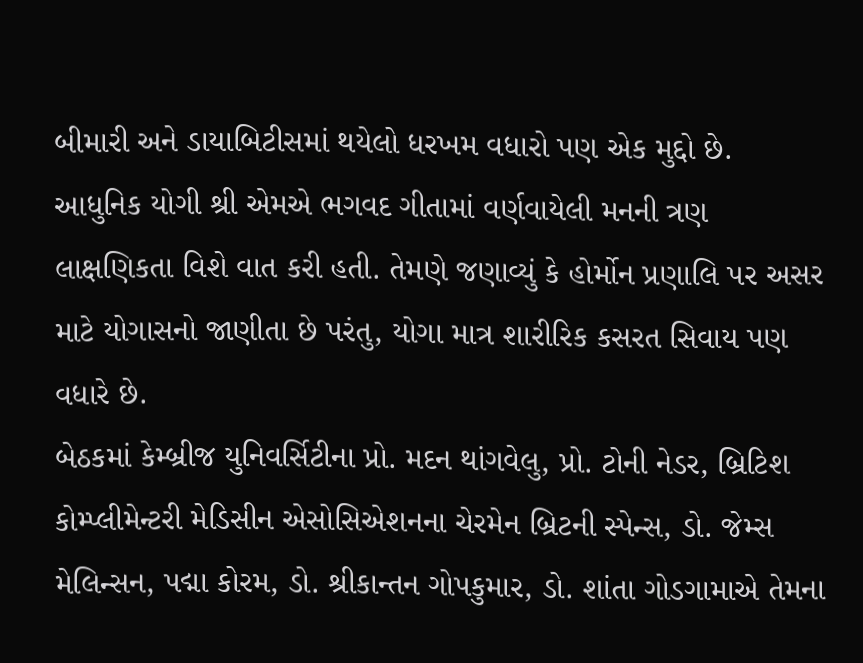બીમારી અને ડાયાબિટીસમાં થયેલો ધરખમ વધારો પણ એક મુદ્દો છે.
આધુનિક યોગી શ્રી એમએ ભગવદ ગીતામાં વર્ણવાયેલી મનની ત્રણ લાક્ષણિકતા વિશે વાત કરી હતી. તેમણે જણાવ્યું કે હોર્મોન પ્રણાલિ પર અસર માટે યોગાસનો જાણીતા છે પરંતુ, યોગા માત્ર શારીરિક કસરત સિવાય પણ વધારે છે.
બેઠકમાં કેમ્બ્રીજ યુનિવર્સિટીના પ્રો. મદન થાંગવેલુ, પ્રો. ટોની નેડર, બ્રિટિશ કોમ્પ્લીમેન્ટરી મેડિસીન એસોસિએશનના ચેરમેન બ્રિટની સ્પેન્સ, ડો. જેમ્સ મેલિન્સન, પદ્મા કોરમ, ડો. શ્રીકાન્તન ગોપકુમાર, ડો. શાંતા ગોડગામાએ તેમના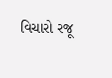વિચારો રજૂ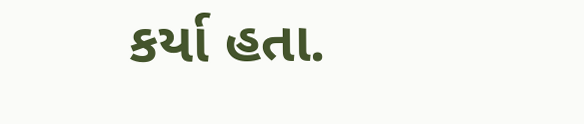કર્યા હતા.